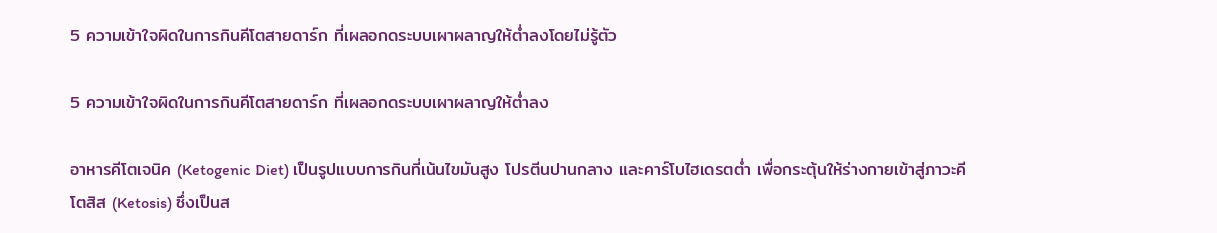5 ความเข้าใจผิดในการกินคีโตสายดาร์ก ที่เผลอกดระบบเผาผลาญให้ต่ำลงโดยไม่รู้ตัว

5 ความเข้าใจผิดในการกินคีโตสายดาร์ก ที่เผลอกดระบบเผาผลาญให้ต่ำลง

อาหารคีโตเจนิค (Ketogenic Diet) เป็นรูปแบบการกินที่เน้นไขมันสูง โปรตีนปานกลาง และคาร์โบไฮเดรตต่ำ เพื่อกระตุ้นให้ร่างกายเข้าสู่ภาวะคีโตสิส (Ketosis) ซึ่งเป็นส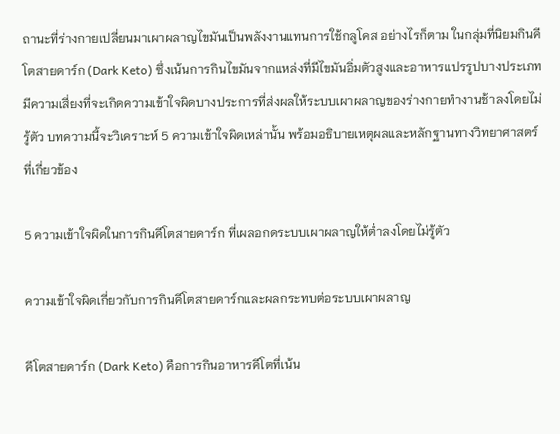ถานะที่ร่างกายเปลี่ยนมาเผาผลาญไขมันเป็นพลังงานแทนการใช้กลูโคส อย่างไรก็ตาม ในกลุ่มที่นิยมกินคีโตสายดาร์ก (Dark Keto) ซึ่งเน้นการกินไขมันจากแหล่งที่มีไขมันอิ่มตัวสูงและอาหารแปรรูปบางประเภท มีความเสี่ยงที่จะเกิดความเข้าใจผิดบางประการที่ส่งผลให้ระบบเผาผลาญของร่างกายทำงานช้าลงโดยไม่รู้ตัว บทความนี้จะวิเคราะห์ 5 ความเข้าใจผิดเหล่านั้น พร้อมอธิบายเหตุผลและหลักฐานทางวิทยาศาสตร์ที่เกี่ยวข้อง

5 ความเข้าใจผิดในการกินคีโตสายดาร์ก ที่เผลอกดระบบเผาผลาญให้ต่ำลงโดยไม่รู้ตัว

ความเข้าใจผิดเกี่ยวกับการกินคีโตสายดาร์กและผลกระทบต่อระบบเผาผลาญ

คีโตสายดาร์ก (Dark Keto) คือการกินอาหารคีโตที่เน้น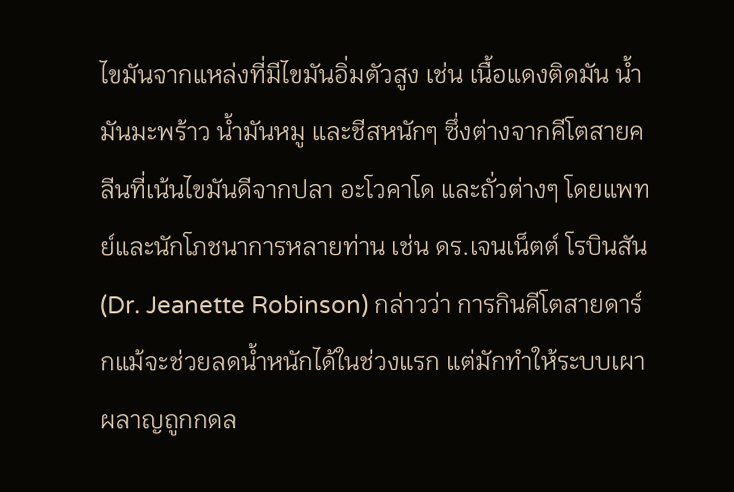ไขมันจากแหล่งที่มีไขมันอิ่มตัวสูง เช่น เนื้อแดงติดมัน น้ำมันมะพร้าว น้ำมันหมู และชีสหนักๆ ซึ่งต่างจากคีโตสายคลีนที่เน้นไขมันดีจากปลา อะโวคาโด และถั่วต่างๆ โดยแพทย์และนักโภชนาการหลายท่าน เช่น ดร.เจนเน็ตต์ โรบินสัน (Dr. Jeanette Robinson) กล่าวว่า การกินคีโตสายดาร์กแม้จะช่วยลดน้ำหนักได้ในช่วงแรก แต่มักทำให้ระบบเผาผลาญถูกกดล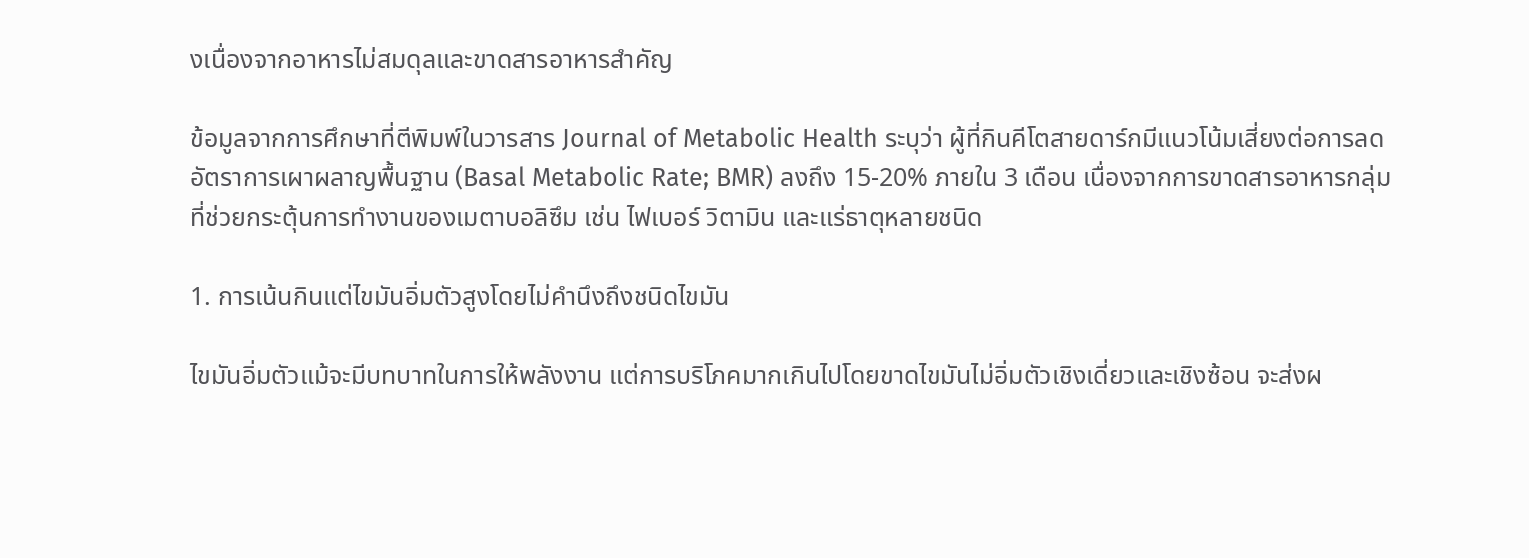งเนื่องจากอาหารไม่สมดุลและขาดสารอาหารสำคัญ

ข้อมูลจากการศึกษาที่ตีพิมพ์ในวารสาร Journal of Metabolic Health ระบุว่า ผู้ที่กินคีโตสายดาร์กมีแนวโน้มเสี่ยงต่อการลดอัตราการเผาผลาญพื้นฐาน (Basal Metabolic Rate; BMR) ลงถึง 15-20% ภายใน 3 เดือน เนื่องจากการขาดสารอาหารกลุ่มที่ช่วยกระตุ้นการทำงานของเมตาบอลิซึม เช่น ไฟเบอร์ วิตามิน และแร่ธาตุหลายชนิด

1. การเน้นกินแต่ไขมันอิ่มตัวสูงโดยไม่คำนึงถึงชนิดไขมัน

ไขมันอิ่มตัวแม้จะมีบทบาทในการให้พลังงาน แต่การบริโภคมากเกินไปโดยขาดไขมันไม่อิ่มตัวเชิงเดี่ยวและเชิงซ้อน จะส่งผ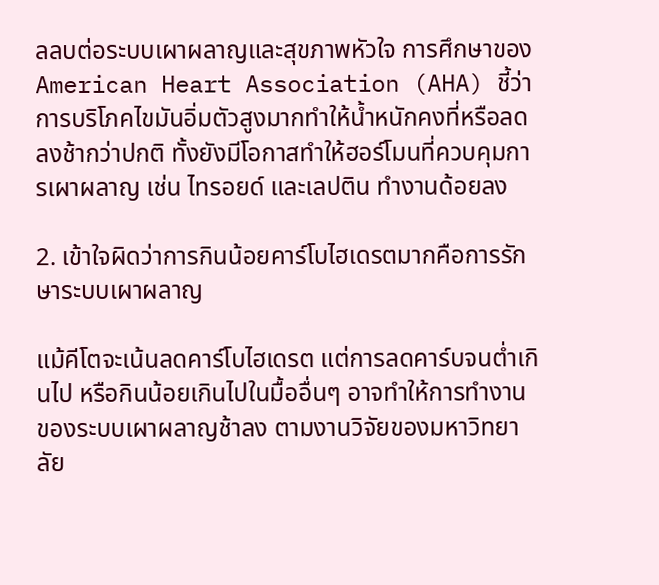ลลบต่อระบบเผาผลาญและสุขภาพหัวใจ การศึกษาของ American Heart Association (AHA) ชี้ว่า การบริโภคไขมันอิ่มตัวสูงมากทำให้น้ำหนักคงที่หรือลดลงช้ากว่าปกติ ทั้งยังมีโอกาสทำให้ฮอร์โมนที่ควบคุมการเผาผลาญ เช่น ไทรอยด์ และเลปติน ทำงานด้อยลง

2. เข้าใจผิดว่าการกินน้อยคาร์โบไฮเดรตมากคือการรักษาระบบเผาผลาญ

แม้คีโตจะเน้นลดคาร์โบไฮเดรต แต่การลดคาร์บจนต่ำเกินไป หรือกินน้อยเกินไปในมื้ออื่นๆ อาจทำให้การทำงานของระบบเผาผลาญช้าลง ตามงานวิจัยของมหาวิทยาลัย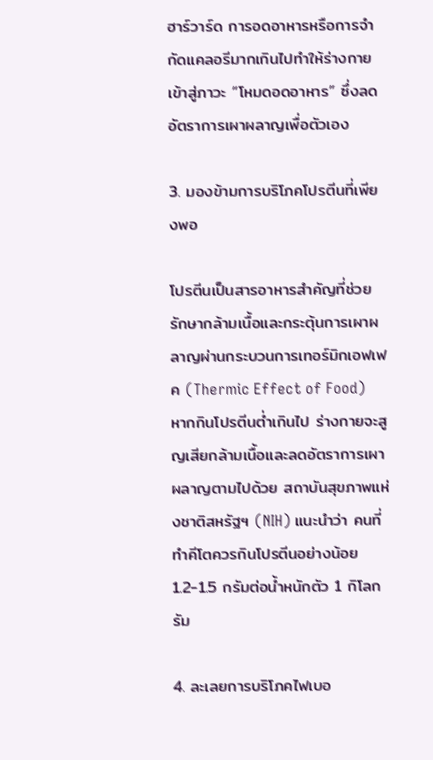ฮาร์วาร์ด การอดอาหารหรือการจำกัดแคลอรีมากเกินไปทำให้ร่างกายเข้าสู่ภาวะ “โหมดอดอาหาร” ซึ่งลดอัตราการเผาผลาญเพื่อตัวเอง

3. มองข้ามการบริโภคโปรตีนที่เพียงพอ

โปรตีนเป็นสารอาหารสำคัญที่ช่วยรักษากล้ามเนื้อและกระตุ้นการเผาผลาญผ่านกระบวนการเทอร์มิกเอฟเฟค (Thermic Effect of Food) หากกินโปรตีนต่ำเกินไป ร่างกายจะสูญเสียกล้ามเนื้อและลดอัตราการเผาผลาญตามไปด้วย สถาบันสุขภาพแห่งชาติสหรัฐฯ (NIH) แนะนำว่า คนที่ทำคีโตควรกินโปรตีนอย่างน้อย 1.2-1.5 กรัมต่อน้ำหนักตัว 1 กิโลกรัม

4. ละเลยการบริโภคไฟเบอ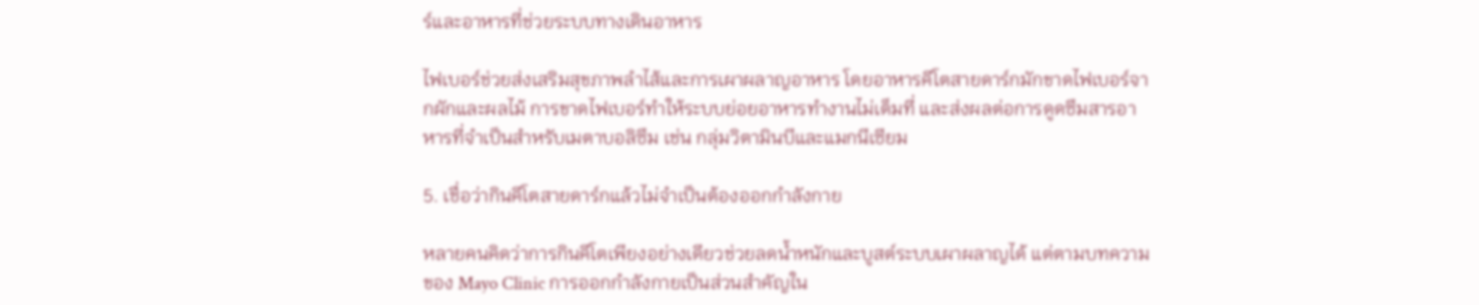ร์และอาหารที่ช่วยระบบทางเดินอาหาร

ไฟเบอร์ช่วยส่งเสริมสุขภาพลำไส้และการเผาผลาญอาหาร โดยอาหารคีโตสายดาร์กมักขาดไฟเบอร์จากผักและผลไม้ การขาดไฟเบอร์ทำให้ระบบย่อยอาหารทำงานไม่เต็มที่ และส่งผลต่อการดูดซึมสารอาหารที่จำเป็นสำหรับเมตาบอลิซึม เช่น กลุ่มวิตามินบีและแมกนีเซียม

5. เชื่อว่ากินคีโตสายดาร์กแล้วไม่จำเป็นต้องออกกำลังกาย

หลายคนคิดว่าการกินคีโตเพียงอย่างเดียวช่วยลดน้ำหนักและบูสต์ระบบเผาผลาญได้ แต่ตามบทความของ Mayo Clinic การออกกำลังกายเป็นส่วนสำคัญใน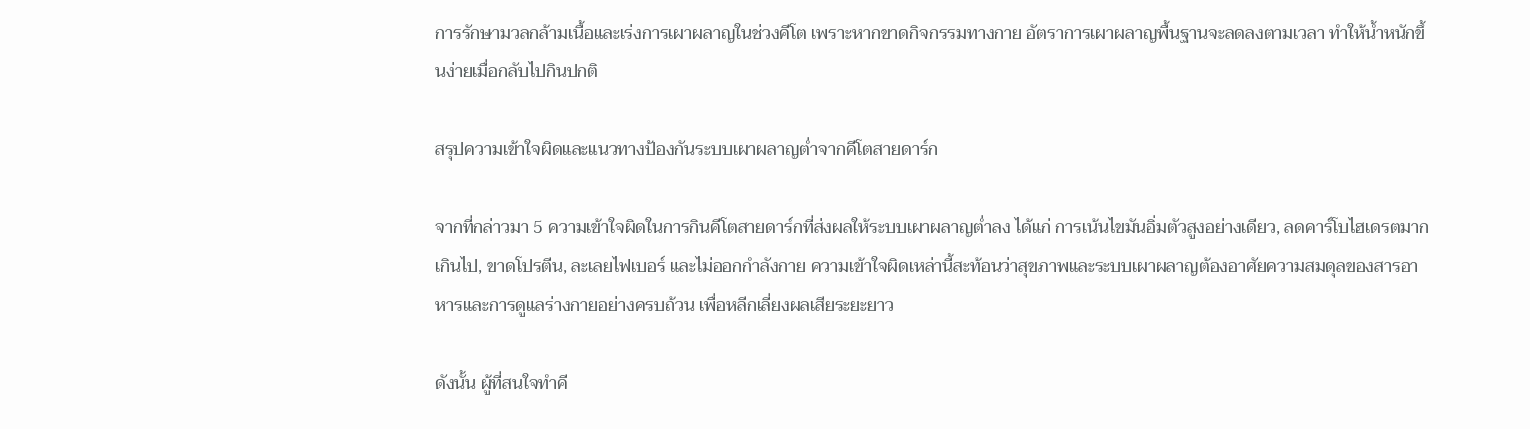การรักษามวลกล้ามเนื้อและเร่งการเผาผลาญในช่วงคีโต เพราะหากขาดกิจกรรมทางกาย อัตราการเผาผลาญพื้นฐานจะลดลงตามเวลา ทำให้น้ำหนักขึ้นง่ายเมื่อกลับไปกินปกติ

สรุปความเข้าใจผิดและแนวทางป้องกันระบบเผาผลาญต่ำจากคีโตสายดาร์ก

จากที่กล่าวมา 5 ความเข้าใจผิดในการกินคีโตสายดาร์กที่ส่งผลให้ระบบเผาผลาญต่ำลง ได้แก่ การเน้นไขมันอิ่มตัวสูงอย่างเดียว, ลดคาร์โบไฮเดรตมากเกินไป, ขาดโปรตีน, ละเลยไฟเบอร์ และไม่ออกกำลังกาย ความเข้าใจผิดเหล่านี้สะท้อนว่าสุขภาพและระบบเผาผลาญต้องอาศัยความสมดุลของสารอาหารและการดูแลร่างกายอย่างครบถ้วน เพื่อหลีกเลี่ยงผลเสียระยะยาว

ดังนั้น ผู้ที่สนใจทำคี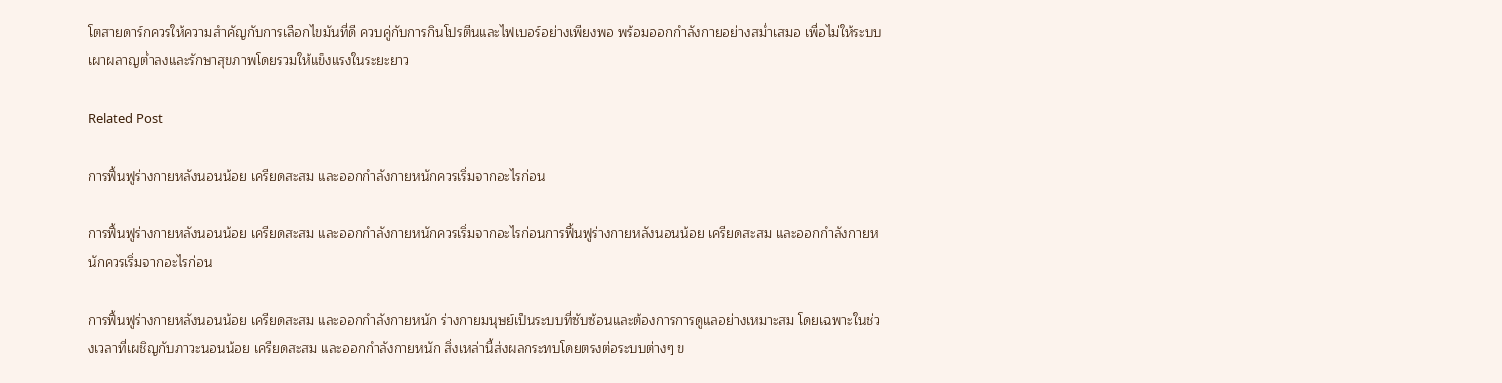โตสายดาร์กควรให้ความสำคัญกับการเลือกไขมันที่ดี ควบคู่กับการกินโปรตีนและไฟเบอร์อย่างเพียงพอ พร้อมออกกำลังกายอย่างสม่ำเสมอ เพื่อไม่ให้ระบบเผาผลาญต่ำลงและรักษาสุขภาพโดยรวมให้แข็งแรงในระยะยาว

Related Post

การฟื้นฟูร่างกายหลังนอนน้อย เครียดสะสม และออกกำลังกายหนักควรเริ่มจากอะไรก่อน

การฟื้นฟูร่างกายหลังนอนน้อย เครียดสะสม และออกกำลังกายหนักควรเริ่มจากอะไรก่อนการฟื้นฟูร่างกายหลังนอนน้อย เครียดสะสม และออกกำลังกายหนักควรเริ่มจากอะไรก่อน

การฟื้นฟูร่างกายหลังนอนน้อย เครียดสะสม และออกกำลังกายหนัก ร่างกายมนุษย์เป็นระบบที่ซับซ้อนและต้องการการดูแลอย่างเหมาะสม โดยเฉพาะในช่วงเวลาที่เผชิญกับภาวะนอนน้อย เครียดสะสม และออกกำลังกายหนัก สิ่งเหล่านี้ส่งผลกระทบโดยตรงต่อระบบต่างๆ ข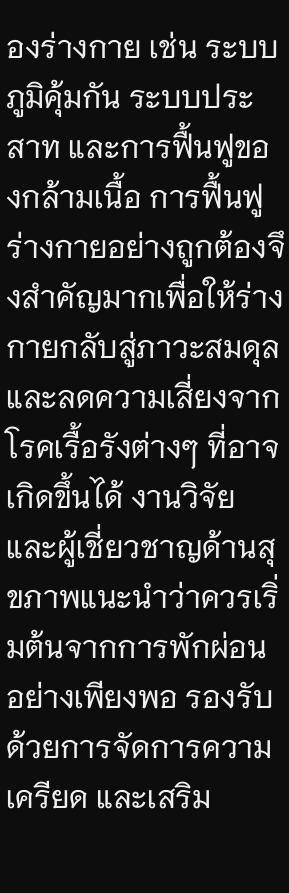องร่างกาย เช่น ระบบภูมิคุ้มกัน ระบบประสาท และการฟื้นฟูของกล้ามเนื้อ การฟื้นฟูร่างกายอย่างถูกต้องจึงสำคัญมากเพื่อให้ร่างกายกลับสู่ภาวะสมดุลและลดความเสี่ยงจากโรคเรื้อรังต่างๆ ที่อาจเกิดขึ้นได้ งานวิจัยและผู้เชี่ยวชาญด้านสุขภาพแนะนำว่าควรเริ่มต้นจากการพักผ่อนอย่างเพียงพอ รองรับด้วยการจัดการความเครียด และเสริม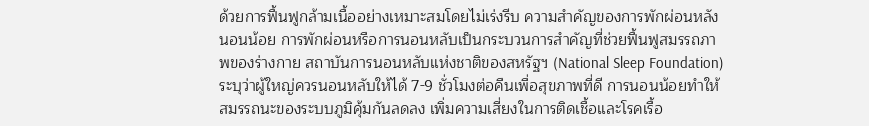ด้วยการฟื้นฟูกล้ามเนื้ออย่างเหมาะสมโดยไม่เร่งรีบ ความสำคัญของการพักผ่อนหลังนอนน้อย การพักผ่อนหรือการนอนหลับเป็นกระบวนการสำคัญที่ช่วยฟื้นฟูสมรรถภาพของร่างกาย สถาบันการนอนหลับแห่งชาติของสหรัฐฯ (National Sleep Foundation) ระบุว่าผู้ใหญ่ควรนอนหลับให้ได้ 7-9 ชั่วโมงต่อคืนเพื่อสุขภาพที่ดี การนอนน้อยทำให้สมรรถนะของระบบภูมิคุ้มกันลดลง เพิ่มความเสี่ยงในการติดเชื้อและโรคเรื้อ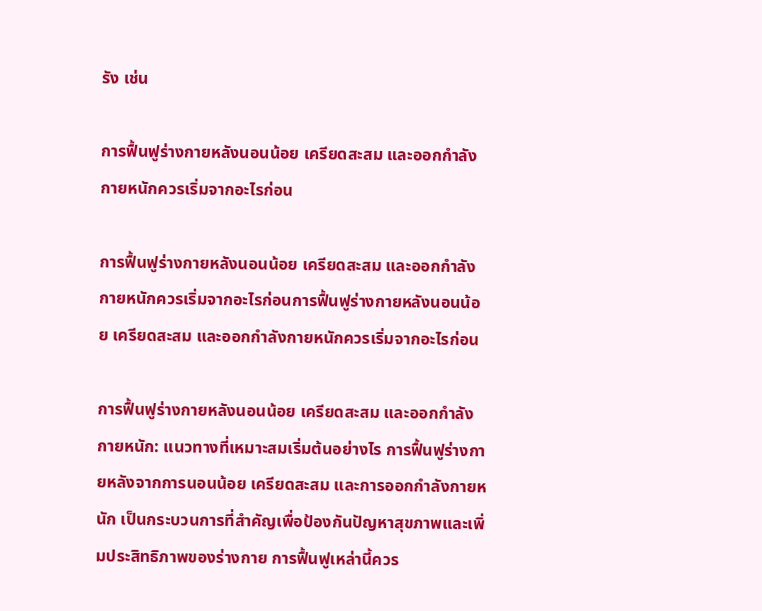รัง เช่น

การฟื้นฟูร่างกายหลังนอนน้อย เครียดสะสม และออกกำลังกายหนักควรเริ่มจากอะไรก่อน

การฟื้นฟูร่างกายหลังนอนน้อย เครียดสะสม และออกกำลังกายหนักควรเริ่มจากอะไรก่อนการฟื้นฟูร่างกายหลังนอนน้อย เครียดสะสม และออกกำลังกายหนักควรเริ่มจากอะไรก่อน

การฟื้นฟูร่างกายหลังนอนน้อย เครียดสะสม และออกกำลังกายหนัก: แนวทางที่เหมาะสมเริ่มต้นอย่างไร การฟื้นฟูร่างกายหลังจากการนอนน้อย เครียดสะสม และการออกกำลังกายหนัก เป็นกระบวนการที่สำคัญเพื่อป้องกันปัญหาสุขภาพและเพิ่มประสิทธิภาพของร่างกาย การฟื้นฟูเหล่านี้ควร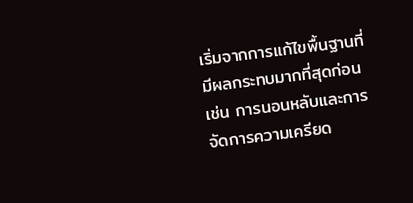เริ่มจากการแก้ไขพื้นฐานที่มีผลกระทบมากที่สุดก่อน เช่น การนอนหลับและการจัดการความเครียด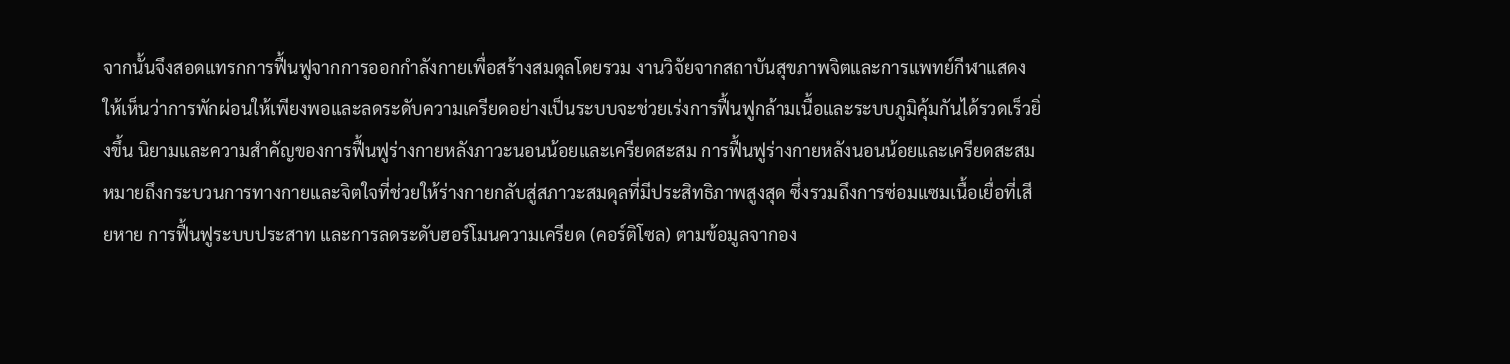จากนั้นจึงสอดแทรกการฟื้นฟูจากการออกกำลังกายเพื่อสร้างสมดุลโดยรวม งานวิจัยจากสถาบันสุขภาพจิตและการแพทย์กีฬาแสดงให้เห็นว่าการพักผ่อนให้เพียงพอและลดระดับความเครียดอย่างเป็นระบบจะช่วยเร่งการฟื้นฟูกล้ามเนื้อและระบบภูมิคุ้มกันได้รวดเร็วยิ่งขึ้น นิยามและความสำคัญของการฟื้นฟูร่างกายหลังภาวะนอนน้อยและเครียดสะสม การฟื้นฟูร่างกายหลังนอนน้อยและเครียดสะสม หมายถึงกระบวนการทางกายและจิตใจที่ช่วยให้ร่างกายกลับสู่สภาวะสมดุลที่มีประสิทธิภาพสูงสุด ซึ่งรวมถึงการซ่อมแซมเนื้อเยื่อที่เสียหาย การฟื้นฟูระบบประสาท และการลดระดับฮอร์โมนความเครียด (คอร์ติโซล) ตามข้อมูลจากอง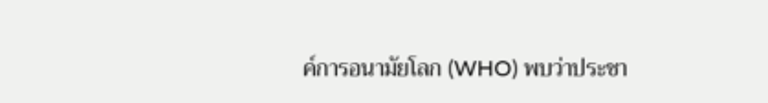ค์การอนามัยโลก (WHO) พบว่าประชา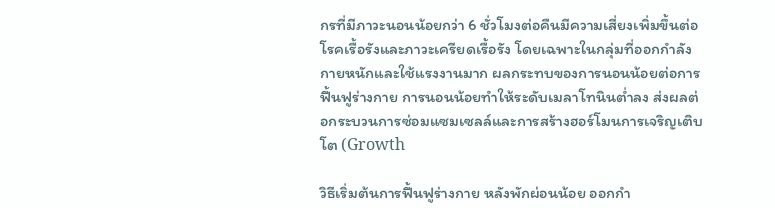กรที่มีภาวะนอนน้อยกว่า 6 ชั่วโมงต่อคืนมีความเสี่ยงเพิ่มขึ้นต่อโรคเรื้อรังและภาวะเครียดเรื้อรัง โดยเฉพาะในกลุ่มที่ออกกำลังกายหนักและใช้แรงงานมาก ผลกระทบของการนอนน้อยต่อการฟื้นฟูร่างกาย การนอนน้อยทำให้ระดับเมลาโทนินต่ำลง ส่งผลต่อกระบวนการซ่อมแซมเซลล์และการสร้างฮอร์โมนการเจริญเติบโต (Growth

วิธีเริ่มต้นการฟื้นฟูร่างกาย หลังพักผ่อนน้อย ออกกำ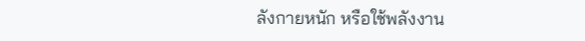ลังกายหนัก หรือใช้พลังงาน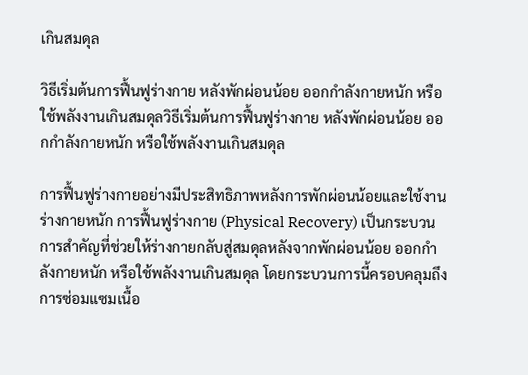เกินสมดุล

วิธีเริ่มต้นการฟื้นฟูร่างกาย หลังพักผ่อนน้อย ออกกำลังกายหนัก หรือใช้พลังงานเกินสมดุลวิธีเริ่มต้นการฟื้นฟูร่างกาย หลังพักผ่อนน้อย ออกกำลังกายหนัก หรือใช้พลังงานเกินสมดุล

การฟื้นฟูร่างกายอย่างมีประสิทธิภาพหลังการพักผ่อนน้อยและใช้งานร่างกายหนัก การฟื้นฟูร่างกาย (Physical Recovery) เป็นกระบวนการสำคัญที่ช่วยให้ร่างกายกลับสู่สมดุลหลังจากพักผ่อนน้อย ออกกำลังกายหนัก หรือใช้พลังงานเกินสมดุล โดยกระบวนการนี้ครอบคลุมถึงการซ่อมแซมเนื้อ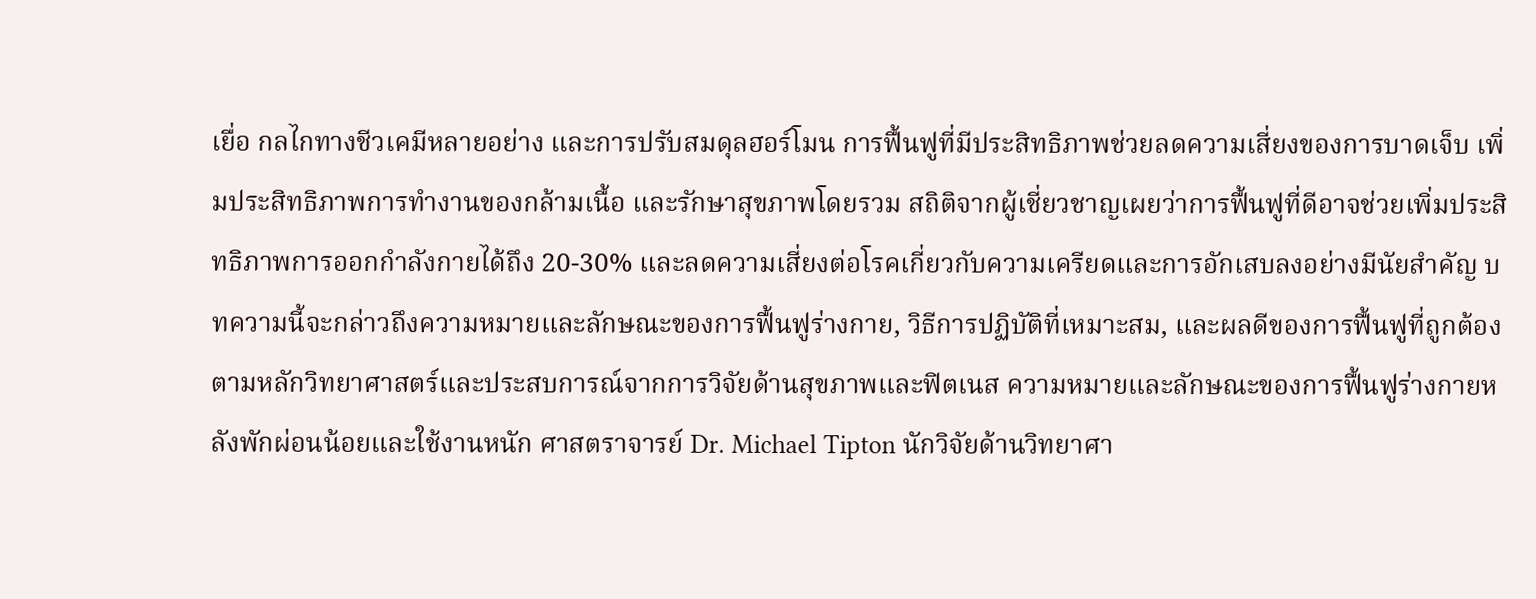เยื่อ กลไกทางชีวเคมีหลายอย่าง และการปรับสมดุลฮอร์โมน การฟื้นฟูที่มีประสิทธิภาพช่วยลดความเสี่ยงของการบาดเจ็บ เพิ่มประสิทธิภาพการทำงานของกล้ามเนื้อ และรักษาสุขภาพโดยรวม สถิติจากผู้เชี่ยวชาญเผยว่าการฟื้นฟูที่ดีอาจช่วยเพิ่มประสิทธิภาพการออกกำลังกายได้ถึง 20-30% และลดความเสี่ยงต่อโรคเกี่ยวกับความเครียดและการอักเสบลงอย่างมีนัยสำคัญ บทความนี้จะกล่าวถึงความหมายและลักษณะของการฟื้นฟูร่างกาย, วิธีการปฏิบัติที่เหมาะสม, และผลดีของการฟื้นฟูที่ถูกต้องตามหลักวิทยาศาสตร์และประสบการณ์จากการวิจัยด้านสุขภาพและฟิตเนส ความหมายและลักษณะของการฟื้นฟูร่างกายหลังพักผ่อนน้อยและใช้งานหนัก ศาสตราจารย์ Dr. Michael Tipton นักวิจัยด้านวิทยาศา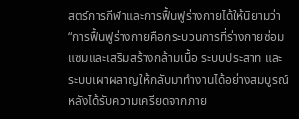สตร์การกีฬาและการฟื้นฟูร่างกายได้ให้นิยามว่า “การฟื้นฟูร่างกายคือกระบวนการที่ร่างกายซ่อมแซมและเสริมสร้างกล้ามเนื้อ ระบบประสาท และระบบเผาผลาญให้กลับมาทำงานได้อย่างสมบูรณ์หลังได้รับความเครียดจากภาย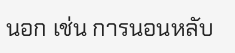นอก เช่น การนอนหลับ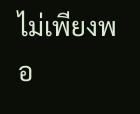ไม่เพียงพอ